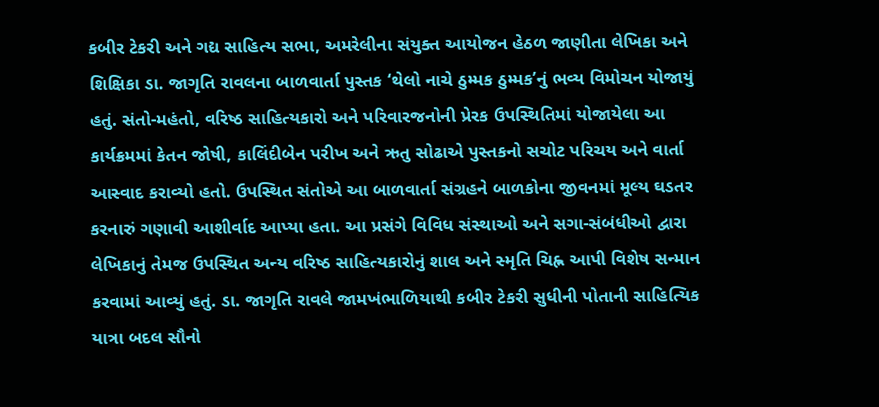કબીર ટેકરી અને ગદ્ય સાહિત્ય સભા, અમરેલીના સંયુક્ત આયોજન હેઠળ જાણીતા લેખિકા અને શિક્ષિકા ડા. જાગૃતિ રાવલના બાળવાર્તા પુસ્તક ‘થેલો નાચે ઠુમ્મક ઠુમ્મક’નું ભવ્ય વિમોચન યોજાયું હતું. સંતો-મહંતો, વરિષ્ઠ સાહિત્યકારો અને પરિવારજનોની પ્રેરક ઉપસ્થિતિમાં યોજાયેલા આ કાર્યક્રમમાં કેતન જોષી, કાલિંદીબેન પરીખ અને ઋતુ સોઢાએ પુસ્તકનો સચોટ પરિચય અને વાર્તા આસ્વાદ કરાવ્યો હતો. ઉપસ્થિત સંતોએ આ બાળવાર્તા સંગ્રહને બાળકોના જીવનમાં મૂલ્ય ઘડતર કરનારું ગણાવી આશીર્વાદ આપ્યા હતા. આ પ્રસંગે વિવિધ સંસ્થાઓ અને સગા-સંબંધીઓ દ્વારા લેખિકાનું તેમજ ઉપસ્થિત અન્ય વરિષ્ઠ સાહિત્યકારોનું શાલ અને સ્મૃતિ ચિહ્ન આપી વિશેષ સન્માન કરવામાં આવ્યું હતું. ડા. જાગૃતિ રાવલે જામખંભાળિયાથી કબીર ટેકરી સુધીની પોતાની સાહિત્યિક યાત્રા બદલ સૌનો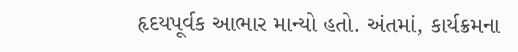હૃદયપૂર્વક આભાર માન્યો હતો. અંતમાં, કાર્યક્રમના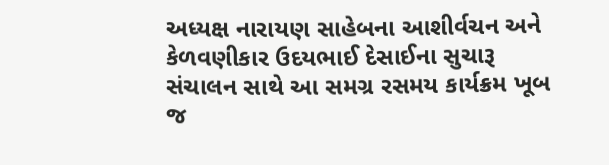અધ્યક્ષ નારાયણ સાહેબના આશીર્વચન અને કેળવણીકાર ઉદયભાઈ દેસાઈના સુચારૂ સંચાલન સાથે આ સમગ્ર રસમય કાર્યક્રમ ખૂબ જ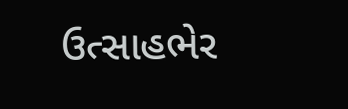ઉત્સાહભેર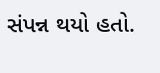સંપન્ન થયો હતો.